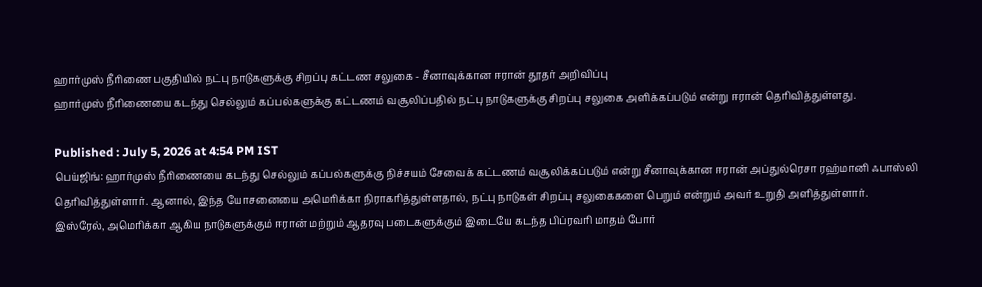ஹார்முஸ் நீரிணை பகுதியில் நட்பு நாடுகளுக்கு சிறப்பு கட்டண சலுகை - சீனாவுக்கான ஈரான் தூதர் அறிவிப்பு
ஹார்முஸ் நீரிணையை கடந்து செல்லும் கப்பல்களுக்கு கட்டணம் வசூலிப்பதில் நட்பு நாடுகளுக்கு சிறப்பு சலுகை அளிக்கப்படும் என்று ஈரான் தெரிவித்துள்ளது.

Published : July 5, 2026 at 4:54 PM IST
பெய்ஜிங்: ஹார்முஸ் நீரிணையை கடந்து செல்லும் கப்பல்களுக்கு நிச்சயம் சேவைக் கட்டணம் வசூலிக்கப்படும் என்று சீனாவுக்கான ஈரான் அப்துல்ரெசா ரஹ்மானி ஃபாஸ்லி தெரிவித்துள்ளார். ஆனால், இந்த யோசனையை அமெரிக்கா நிராகரித்துள்ளதால், நட்பு நாடுகள் சிறப்பு சலுகைகளை பெறும் என்றும் அவர் உறுதி அளித்துள்ளார்.
இஸ்ரேல், அமெரிக்கா ஆகிய நாடுகளுக்கும் ஈரான் மற்றும் ஆதரவு படைகளுக்கும் இடையே கடந்த பிப்ரவரி மாதம் போர்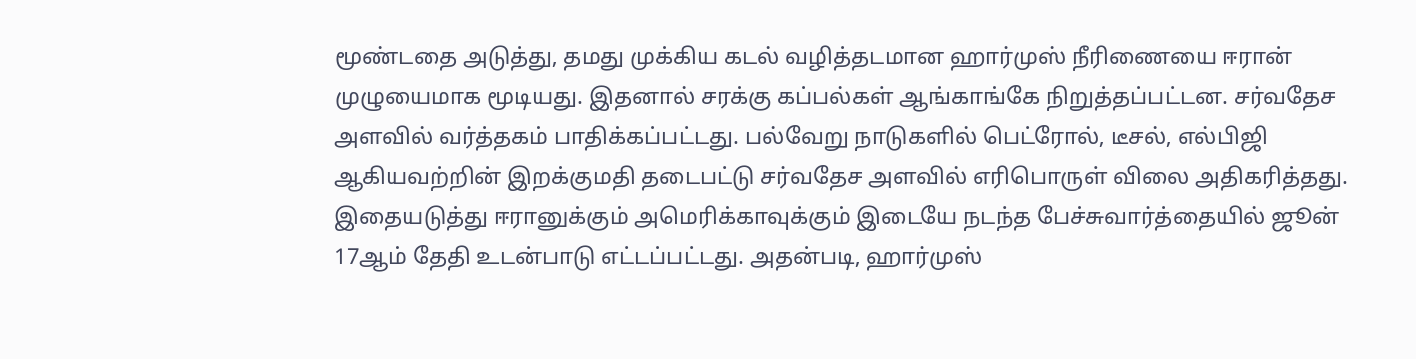மூண்டதை அடுத்து, தமது முக்கிய கடல் வழித்தடமான ஹார்முஸ் நீரிணையை ஈரான் முழுயைமாக மூடியது. இதனால் சரக்கு கப்பல்கள் ஆங்காங்கே நிறுத்தப்பட்டன. சர்வதேச அளவில் வர்த்தகம் பாதிக்கப்பட்டது. பல்வேறு நாடுகளில் பெட்ரோல், டீசல், எல்பிஜி ஆகியவற்றின் இறக்குமதி தடைபட்டு சர்வதேச அளவில் எரிபொருள் விலை அதிகரித்தது.
இதையடுத்து ஈரானுக்கும் அமெரிக்காவுக்கும் இடையே நடந்த பேச்சுவார்த்தையில் ஜூன் 17ஆம் தேதி உடன்பாடு எட்டப்பட்டது. அதன்படி, ஹார்முஸ்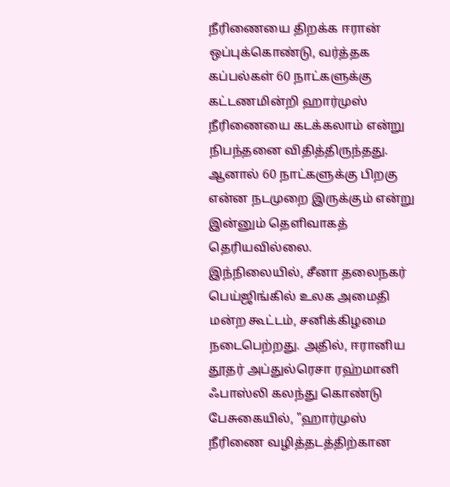நீரிணையை திறக்க ஈரான் ஒப்புக்கொண்டு, வர்த்தக கப்பல்கள் 60 நாட்களுக்கு கட்டணமின்றி ஹார்முஸ் நீரிணையை கடக்கலாம் என்று நிபந்தனை விதித்திருந்தது. ஆனால் 60 நாட்களுக்கு பிறகு என்ன நடமுறை இருக்கும் என்று இன்னும் தெளிவாகத் தெரியவில்லை.
இந்நிலையில், சீனா தலைநகர் பெய்ஜிங்கில் உலக அமைதி மன்ற கூட்டம், சனிக்கிழமை நடைபெற்றது. அதில், ஈரானிய தூதர் அப்துல்ரெசா ரஹ்மானி ஃபாஸ்லி கலந்து கொண்டு பேசுகையில், "ஹார்முஸ் நீரிணை வழித்தடத்திற்கான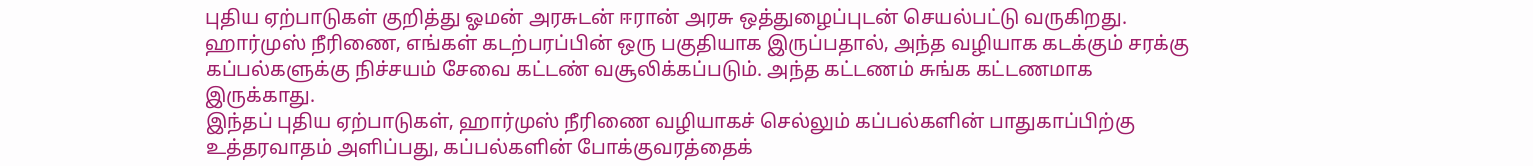புதிய ஏற்பாடுகள் குறித்து ஓமன் அரசுடன் ஈரான் அரசு ஒத்துழைப்புடன் செயல்பட்டு வருகிறது.
ஹார்முஸ் நீரிணை, எங்கள் கடற்பரப்பின் ஒரு பகுதியாக இருப்பதால், அந்த வழியாக கடக்கும் சரக்கு கப்பல்களுக்கு நிச்சயம் சேவை கட்டண் வசூலிக்கப்படும். அந்த கட்டணம் சுங்க கட்டணமாக இருக்காது.
இந்தப் புதிய ஏற்பாடுகள், ஹார்முஸ் நீரிணை வழியாகச் செல்லும் கப்பல்களின் பாதுகாப்பிற்கு உத்தரவாதம் அளிப்பது, கப்பல்களின் போக்குவரத்தைக்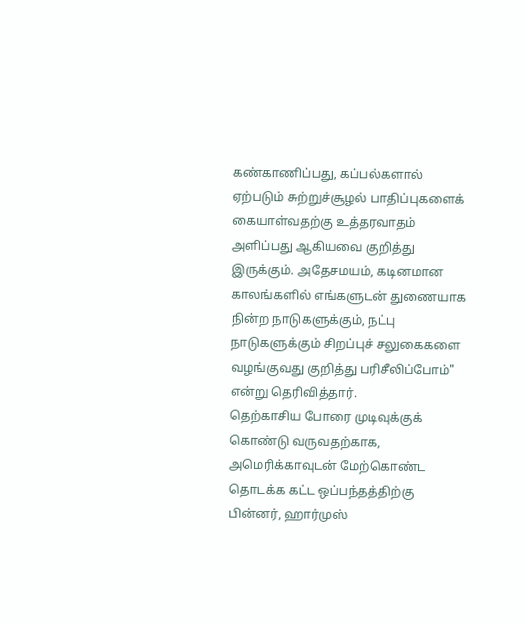கண்காணிப்பது, கப்பல்களால் ஏற்படும் சுற்றுச்சூழல் பாதிப்புகளைக் கையாள்வதற்கு உத்தரவாதம் அளிப்பது ஆகியவை குறித்து இருக்கும். அதேசமயம், கடினமான காலங்களில் எங்களுடன் துணையாக நின்ற நாடுகளுக்கும், நட்பு நாடுகளுக்கும் சிறப்புச் சலுகைகளை வழங்குவது குறித்து பரிசீலிப்போம்" என்று தெரிவித்தார்.
தெற்காசிய போரை முடிவுக்குக் கொண்டு வருவதற்காக, அமெரிக்காவுடன் மேற்கொண்ட தொடக்க கட்ட ஒப்பந்தத்திற்கு பின்னர், ஹார்முஸ்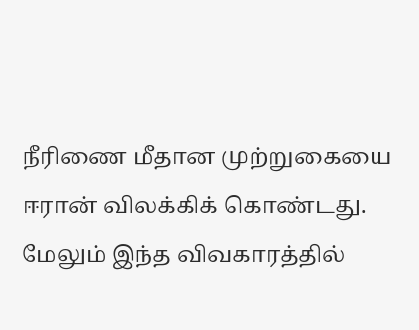நீரிணை மீதான முற்றுகையை ஈரான் விலக்கிக் கொண்டது. மேலும் இந்த விவகாரத்தில்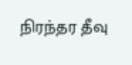நிரந்தர தீவு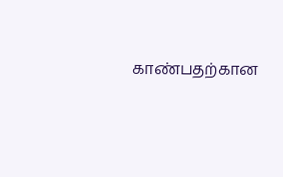காண்பதற்கான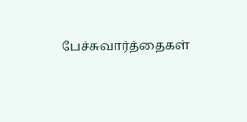பேச்சுவார்த்தைகள்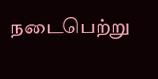நடைபெற்று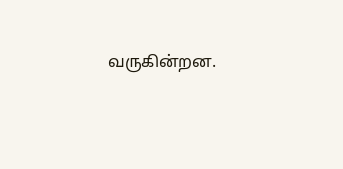வருகின்றன.